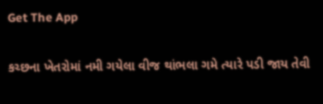Get The App

કચ્છના ખેતરોમાં નમી ગયેલા વીજ થાંભલા ગમે ત્યારે પડી જાય તેવી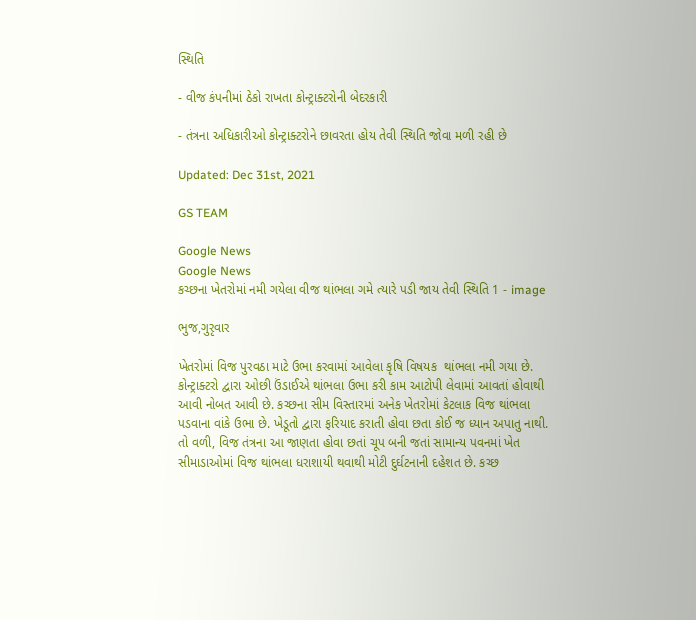સ્થિતિ

- વીજ કંપનીમાં ઠેકો રાખતા કોન્ટ્રાક્ટરોની બેદરકારી

- તંત્રના અધિકારીઓ કોન્ટ્રાક્ટરોને છાવરતા હોય તેવી સ્થિતિ જોવા મળી રહી છે

Updated: Dec 31st, 2021

GS TEAM

Google News
Google News
કચ્છના ખેતરોમાં નમી ગયેલા વીજ થાંભલા ગમે ત્યારે પડી જાય તેવી સ્થિતિ 1 - image

ભુજ,ગુરૃવાર

ખેતરોમાં વિજ પુરવઠા માટે ઉભા કરવામાં આવેલા કૃષિ વિષયક  થાંભલા નમી ગયા છે. કોન્ટ્રાક્ટરો દ્વારા ઓછી ઉંડાઈએ થાંભલા ઉભા કરી કામ આટોપી લેવામાં આવતાં હોવાથી આવી નોબત આવી છે. કચ્છના સીમ વિસ્તારમાં અનેક ખેતરોમાં કેટલાક વિજ થાંભલા પડવાના વાંકે ઉભા છે. ખેડૂતો દ્વારા ફરિયાદ કરાતી હોવા છતા કોઈ જ ધ્યાન અપાતુ નાથી.  તો વળી, વિજ તંત્રના આ જાણતા હોવા છતાં ચૂપ બની જતાં સામાન્ય પવનમાં ખેત સીમાડાઓમાં વિજ થાંભલા ધરાશાયી થવાથી મોટી દુર્ઘટનાની દહેશત છે. કચ્છ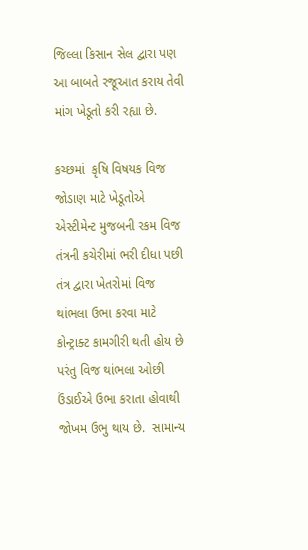જિલ્લા કિસાન સેલ દ્વારા પણ આ બાબતે રજૂઆત કરાય તેવી માંગ ખેડૂતો કરી રહ્યા છે.

કચ્છમાં  કૃષિ વિષયક વિજ જોડાણ માટે ખેડૂતોએ એસ્ટીમેન્ટ મુજબની રકમ વિજ તંત્રની કચેરીમાં ભરી દીધા પછી તંત્ર દ્વારા ખેતરોમાં વિજ થાંભલા ઉભા કરવા માટે કોન્ટ્રાક્ટ કામગીરી થતી હોય છે પરંતુ વિજ થાંભલા ઓછી ઉંડાઈએ ઉભા કરાતા હોવાથી જોખમ ઉભુ થાય છે.  સામાન્ય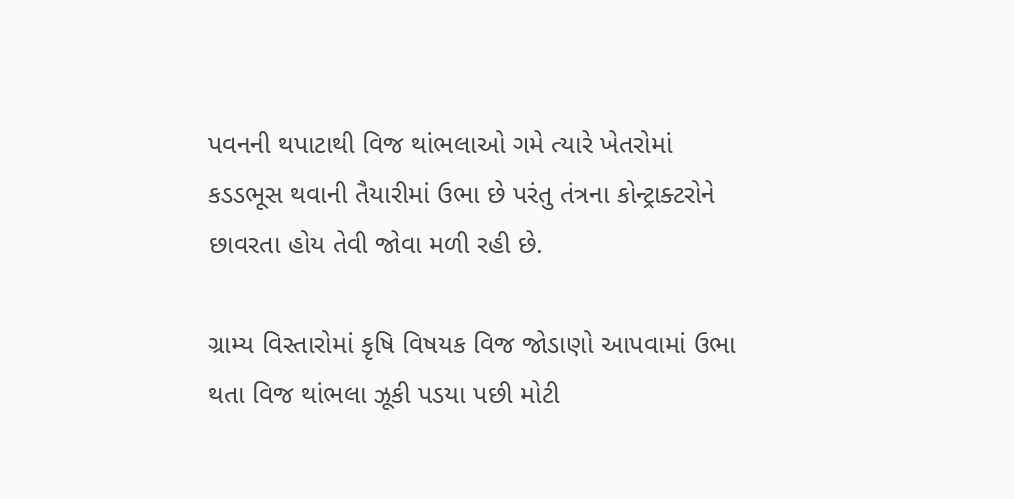પવનની થપાટાથી વિજ થાંભલાઓ ગમે ત્યારે ખેતરોમાં કડડભૂસ થવાની તૈયારીમાં ઉભા છે પરંતુ તંત્રના કોન્ટ્રાક્ટરોને  છાવરતા હોય તેવી જોવા મળી રહી છે.

ગ્રામ્ય વિસ્તારોમાં કૃષિ વિષયક વિજ જોડાણો આપવામાં ઉભા થતા વિજ થાંભલા ઝૂકી પડયા પછી મોટી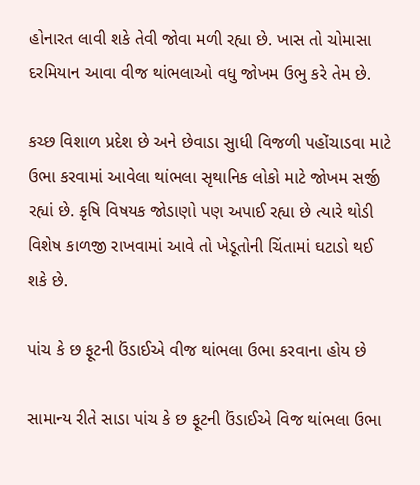હોનારત લાવી શકે તેવી જોવા મળી રહ્યા છે. ખાસ તો ચોમાસા દરમિયાન આવા વીજ થાંભલાઓ વધુ જોખમ ઉભુ કરે તેમ છે.

કચ્છ વિશાળ પ્રદેશ છે અને છેવાડા સુાધી વિજળી પહોંચાડવા માટે ઉભા કરવામાં આવેલા થાંભલા સૃથાનિક લોકો માટે જોખમ સર્જી રહ્યાં છે. કૃષિ વિષયક જોડાણો પણ અપાઈ રહ્યા છે ત્યારે થોડી વિશેષ કાળજી રાખવામાં આવે તો ખેડૂતોની ચિંતામાં ઘટાડો થઈ શકે છે.

પાંચ કે છ ફૂટની ઉંડાઈએ વીજ થાંભલા ઉભા કરવાના હોય છે

સામાન્ય રીતે સાડા પાંચ કે છ ફૂટની ઉંડાઈએ વિજ થાંભલા ઉભા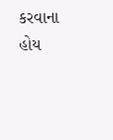કરવાના હોય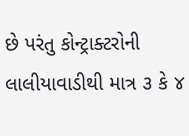છે પરંતુ કોન્ટ્રાક્ટરોની લાલીયાવાડીથી માત્ર ૩ કે ૪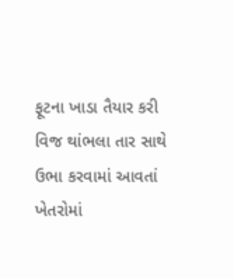ફૂટના ખાડા તૈયાર કરી વિજ થાંભલા તાર સાથે ઉભા કરવામાં આવતાં ખેતરોમાં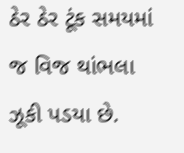ઠેર ઠેર ટૂંક સમયમાં જ વિજ થાંભલા ઝૂકી પડયા છે.